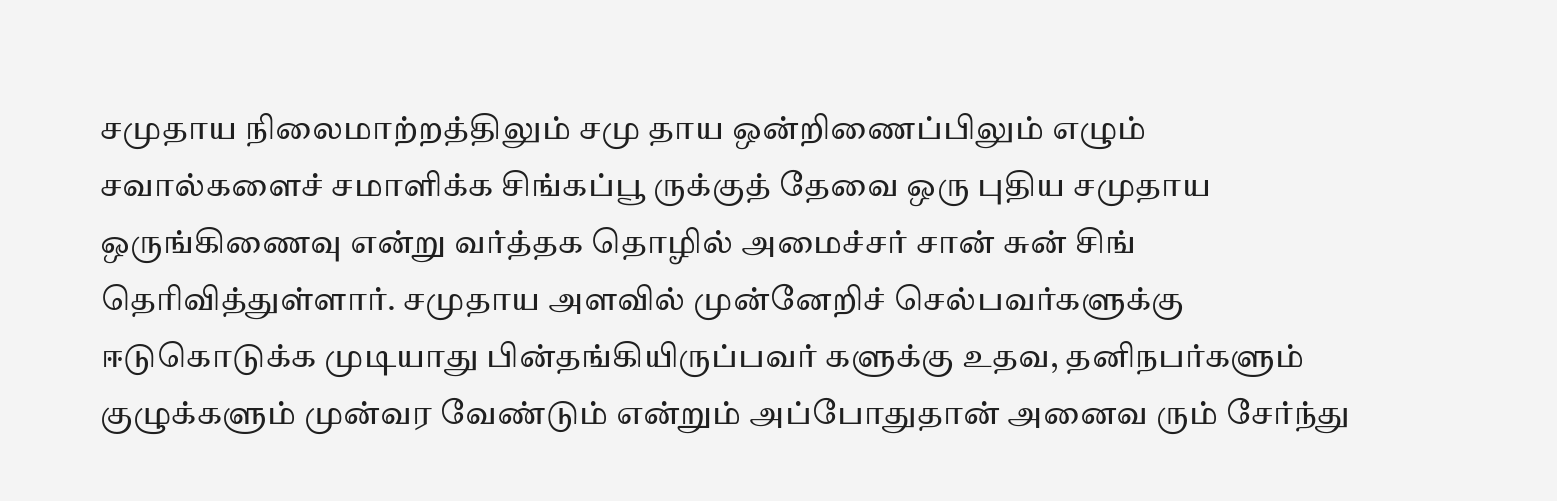சமுதாய நிலைமாற்றத்திலும் சமு தாய ஒன்றிணைப்பிலும் எழும் சவால்களைச் சமாளிக்க சிங்கப்பூ ருக்குத் தேவை ஒரு புதிய சமுதாய ஒருங்கிணைவு என்று வர்த்தக தொழில் அமைச்சர் சான் சுன் சிங் தெரிவித்துள்ளார். சமுதாய அளவில் முன்னேறிச் செல்பவர்களுக்கு ஈடுகொடுக்க முடியாது பின்தங்கியிருப்பவர் களுக்கு உதவ, தனிநபர்களும் குழுக்களும் முன்வர வேண்டும் என்றும் அப்போதுதான் அனைவ ரும் சேர்ந்து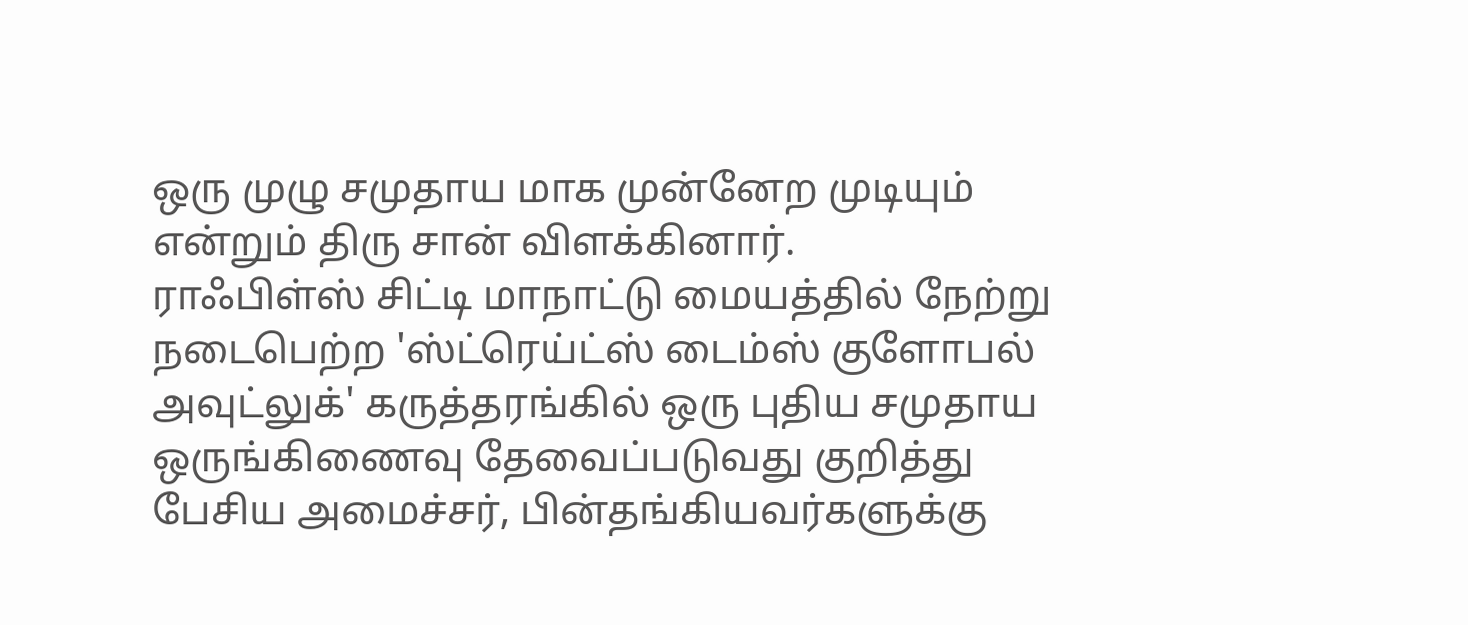ஒரு முழு சமுதாய மாக முன்னேற முடியும் என்றும் திரு சான் விளக்கினார்.
ராஃபிள்ஸ் சிட்டி மாநாட்டு மையத்தில் நேற்று நடைபெற்ற 'ஸ்ட்ரெய்ட்ஸ் டைம்ஸ் குளோபல் அவுட்லுக்' கருத்தரங்கில் ஒரு புதிய சமுதாய ஒருங்கிணைவு தேவைப்படுவது குறித்து பேசிய அமைச்சர், பின்தங்கியவர்களுக்கு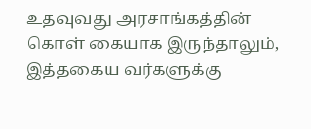உதவுவது அரசாங்கத்தின் கொள் கையாக இருந்தாலும், இத்தகைய வர்களுக்கு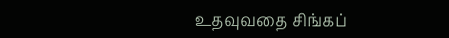உதவுவதை சிங்கப்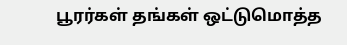பூரர்கள் தங்கள் ஒட்டுமொத்த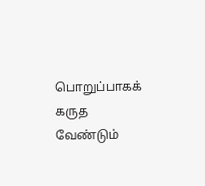பொறுப்பாகக் கருத வேண்டும்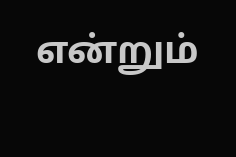என்றும்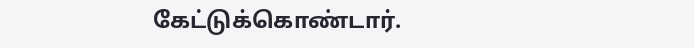கேட்டுக்கொண்டார்.